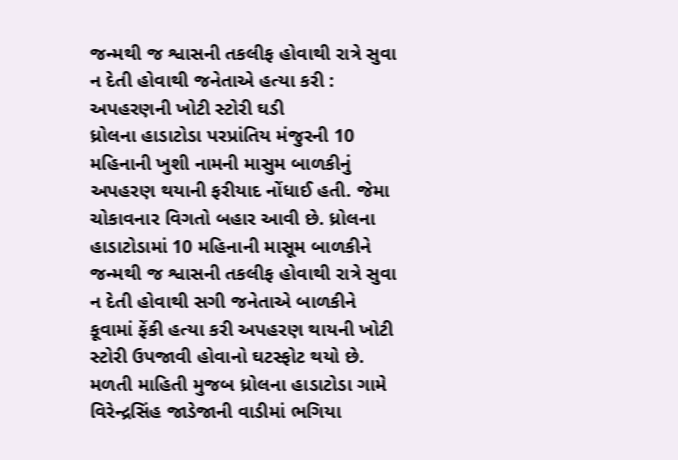જન્મથી જ શ્વાસની તકલીફ હોવાથી રાત્રે સુવા ન દેતી હોવાથી જનેતાએ હત્યા કરી : અપહરણની ખોટી સ્ટોરી ઘડી
ધ્રોલના હાડાટોડા પરપ્રાંતિય મંજુરની 10 મહિનાની ખુશી નામની માસુમ બાળકીનું અપહરણ થયાની ફરીયાદ નોંધાઈ હતી. જેમા ચોકાવનાર વિગતો બહાર આવી છે. ધ્રોલના હાડાટોડામાં 10 મહિનાની માસૂમ બાળકીને જન્મથી જ શ્વાસની તકલીફ હોવાથી રાત્રે સુવા ન દેતી હોવાથી સગી જનેતાએ બાળકીને કૂવામાં ફેંકી હત્યા કરી અપહરણ થાયની ખોટી સ્ટોરી ઉપજાવી હોવાનો ઘટસ્ફોટ થયો છે.
મળતી માહિતી મુજબ ધ્રોલના હાડાટોડા ગામે વિરેન્દ્રસિંહ જાડેજાની વાડીમાં ભગિયા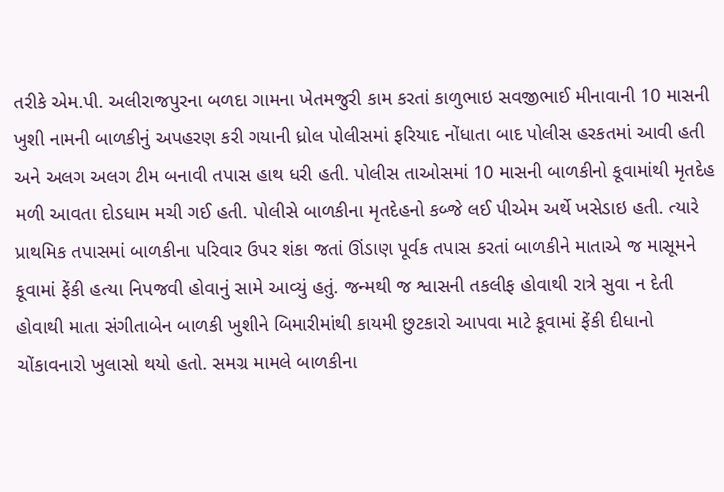તરીકે એમ.પી. અલીરાજપુરના બળદા ગામના ખેતમજુરી કામ કરતાં કાળુભાઇ સવજીભાઈ મીનાવાની 10 માસની ખુશી નામની બાળકીનું અપહરણ કરી ગયાની ધ્રોલ પોલીસમાં ફરિયાદ નોંધાતા બાદ પોલીસ હરકતમાં આવી હતી અને અલગ અલગ ટીમ બનાવી તપાસ હાથ ધરી હતી. પોલીસ તાઓસમાં 10 માસની બાળકીનો કૂવામાંથી મૃતદેહ મળી આવતા દોડધામ મચી ગઈ હતી. પોલીસે બાળકીના મૃતદેહનો કબ્જે લઈ પીએમ અર્થે ખસેડાઇ હતી. ત્યારે પ્રાથમિક તપાસમાં બાળકીના પરિવાર ઉપર શંકા જતાં ઊંડાણ પૂર્વક તપાસ કરતાં બાળકીને માતાએ જ માસૂમને કૂવામાં ફેંકી હત્યા નિપજવી હોવાનું સામે આવ્યું હતું. જન્મથી જ શ્વાસની તકલીફ હોવાથી રાત્રે સુવા ન દેતી હોવાથી માતા સંગીતાબેન બાળકી ખુશીને બિમારીમાંથી કાયમી છુટકારો આપવા માટે કૂવામાં ફેંકી દીધાનો ચોંકાવનારો ખુલાસો થયો હતો. સમગ્ર મામલે બાળકીના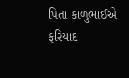પિતા કાળુભાઈએ ફરિયાદ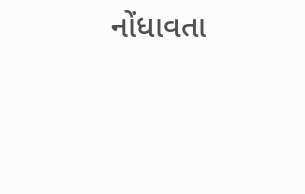નોંધાવતા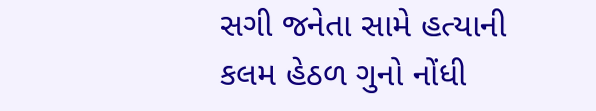સગી જનેતા સામે હત્યાની કલમ હેઠળ ગુનો નોંધી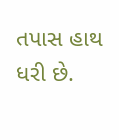તપાસ હાથ ધરી છે.